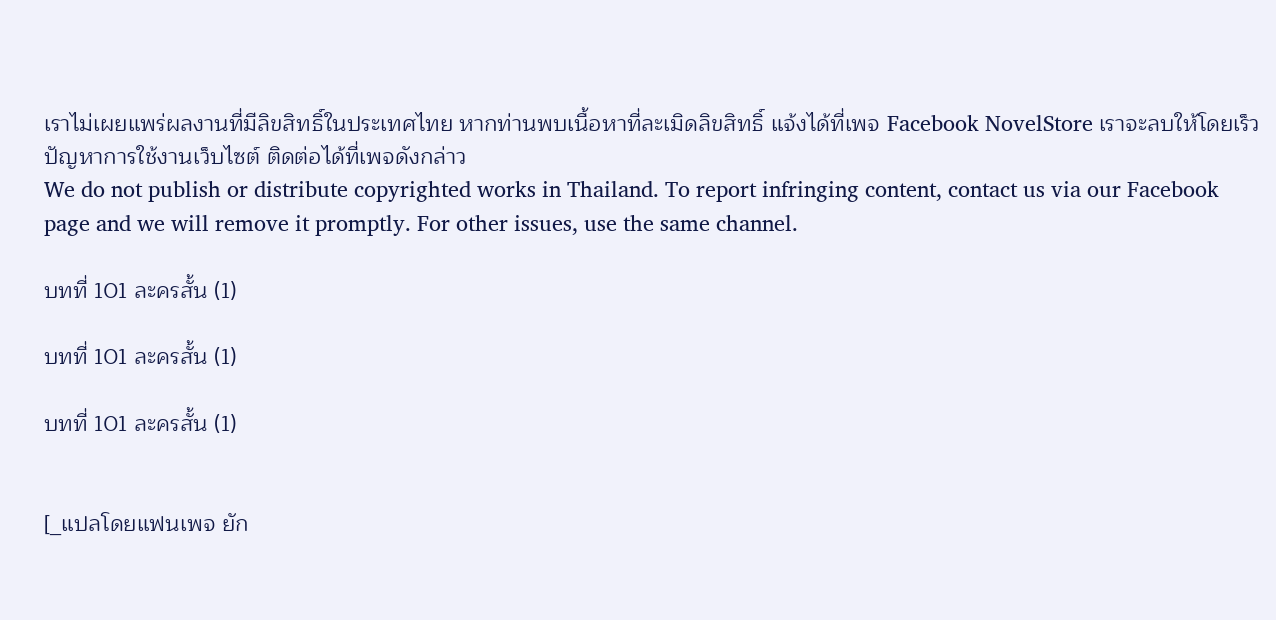เราไม่เผยแพร่ผลงานที่มีลิขสิทธิ์ในประเทศไทย หากท่านพบเนื้อหาที่ละเมิดลิขสิทธิ์ แจ้งได้ที่เพจ Facebook NovelStore เราจะลบให้โดยเร็ว
ปัญหาการใช้งานเว็บไซต์ ติดต่อได้ที่เพจดังกล่าว
We do not publish or distribute copyrighted works in Thailand. To report infringing content, contact us via our Facebook page and we will remove it promptly. For other issues, use the same channel.

บทที่ 101 ละครสั้น (1)

บทที่ 101 ละครสั้น (1)

บทที่ 101 ละครสั้น (1)


[_แปลโดยแฟนเพจ ยัก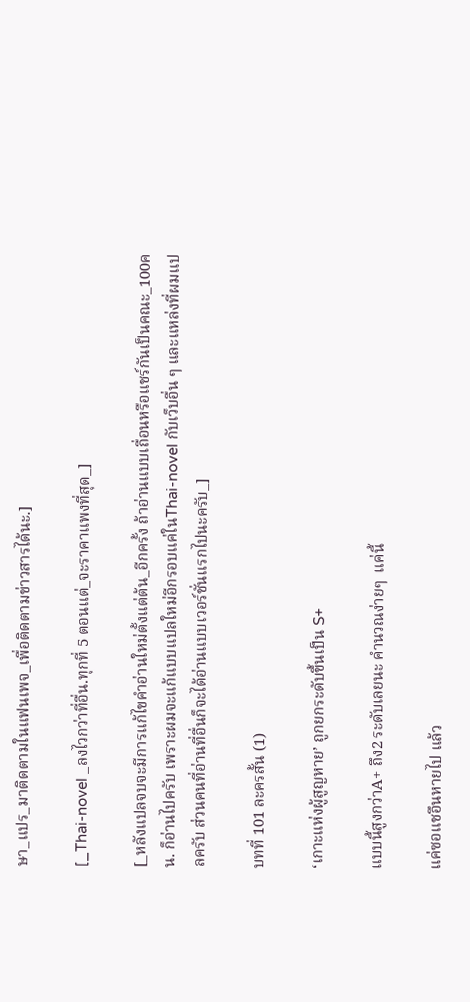ษา_แปร_มาติดตามในแฟนเพจ_เพื่อติดตามข่าวสารได้นะ.]

[_Thai-novel _ลงไวกว่าที่อื่น.ทุกที่ 5 ตอนแต่_จะราคาแพงที่สุด_]

[_หลังแปลจบจะมีการแก้ไขคำอ่านใหม่ตั้งแต่ต้น_อีกครั้ง ถ้าอ่านแบบเถื่อนหรือแชร์กันเป็นคณะ_100คน. ก็อ่านไปครับ เพราะผมจะแก้แบบแปลใหม่อีกรอบแค่ในThai-novel กับเว็บอื่น ๆ และแหล่งที่ผมแปลครับ ส่วนคนที่อ่านที่อื่นก็จะได้อ่านแบบเวอร์ชั่นแรกไปนะครับ_]

บทที่ 101 ละครสั้น (1)

‘เกาะแห่งผู้สูญหาย’ ถูกยกระดับขึ้นเป็น S+

แบบนี้สูงกว่าA+ ถึง2 ระดับเลยนะ คำนวณง่ายๆ  แค่นี้

แค่ซอแชอึนหายไป แล้ว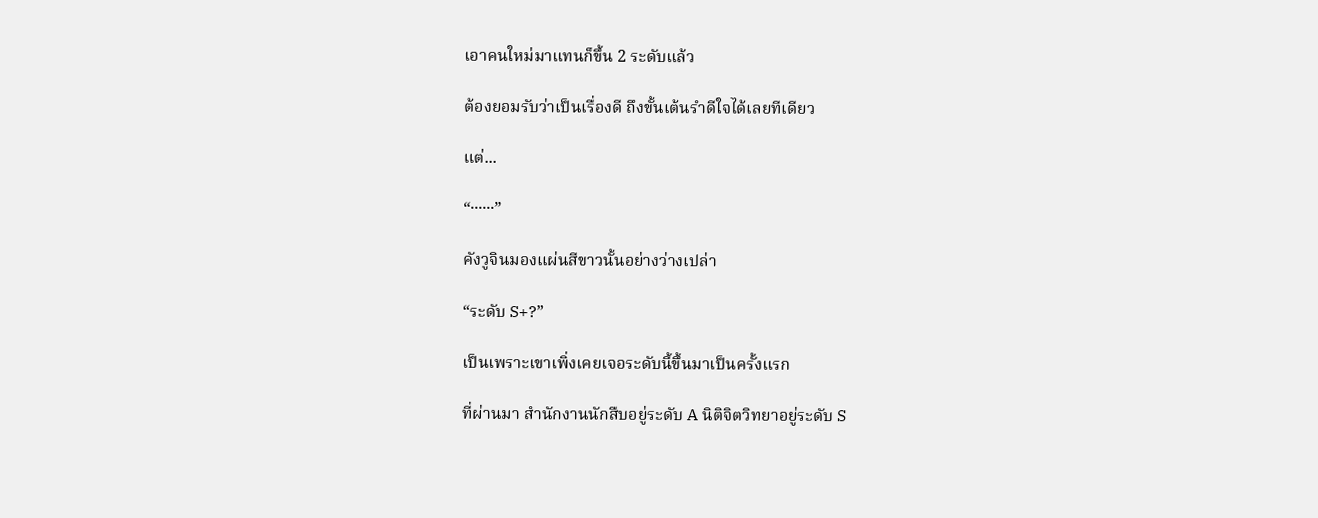เอาคนใหม่มาแทนก็ขึ้น 2 ระดับแล้ว

ต้องยอมรับว่าเป็นเรื่องดี ถึงขั้นเต้นรำดีใจได้เลยทีเดียว

แต่...

“······”

คังวูจินมองแผ่นสีขาวนั้นอย่างว่างเปล่า

“ระดับ S+?”

เป็นเพราะเขาเพิ่งเคยเจอระดับนี้ขึ้นมาเป็นครั้งแรก

ที่ผ่านมา สำนักงานนักสืบอยู่ระดับ A นิติจิตวิทยาอยู่ระดับ S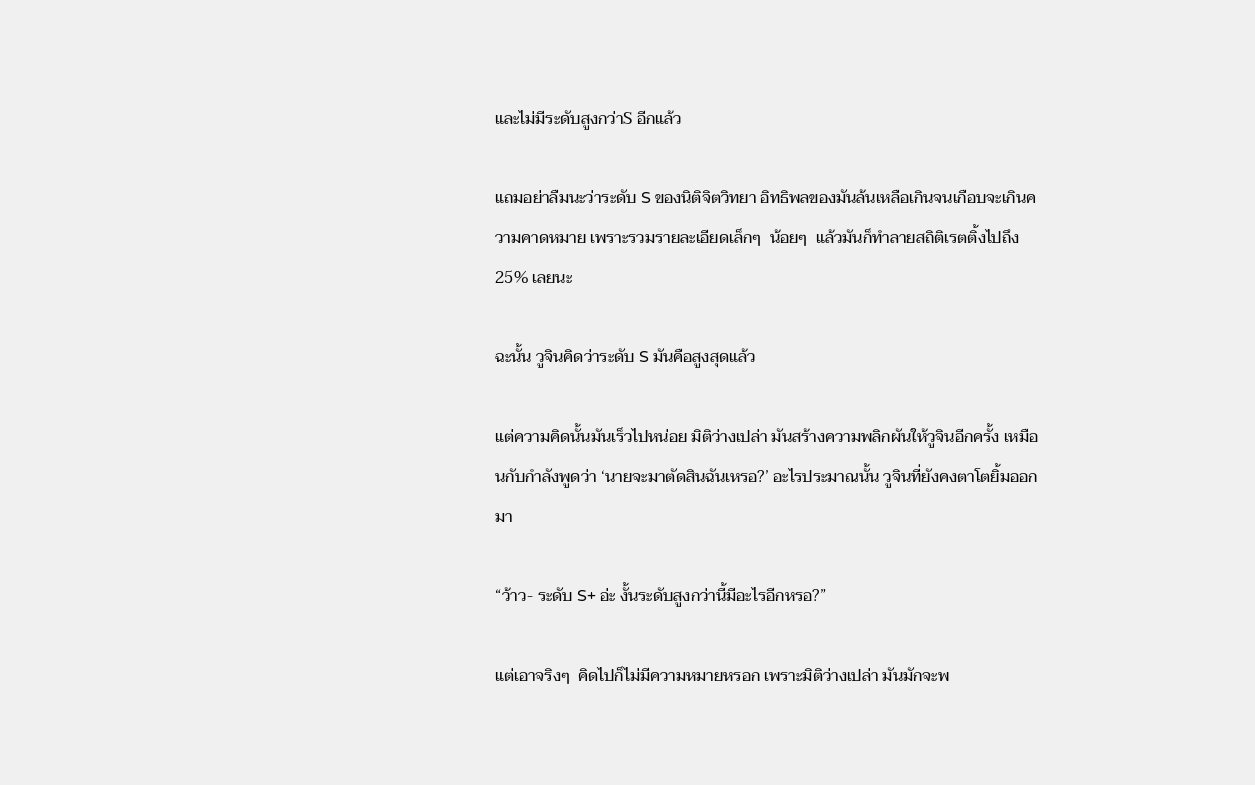และไม่มีระดับสูงกว่าS อีกแล้ว

แถมอย่าลืมนะว่าระดับ S ของนิติจิตวิทยา อิทธิพลของมันล้นเหลือเกินจนเกือบจะเกินความคาดหมาย เพราะรวมรายละเอียดเล็กๆ  น้อยๆ  แล้วมันก็ทำลายสถิติเรตติ้งไปถึง25% เลยนะ

ฉะนั้น วูจินคิดว่าระดับ S มันคือสูงสุดแล้ว

แต่ความคิดนั้นมันเร็วไปหน่อย มิติว่างเปล่า มันสร้างความพลิกผันให้วูจินอีกครั้ง เหมือนกับกำลังพูดว่า ‘นายจะมาตัดสินฉันเหรอ?’ อะไรประมาณนั้น วูจินที่ยังคงตาโตยิ้มออกมา

“ว้าว- ระดับ S+ อ่ะ งั้นระดับสูงกว่านี้มีอะไรอีกหรอ?”

แต่เอาจริงๆ  คิดไปก็ไม่มีความหมายหรอก เพราะมิติว่างเปล่า มันมักจะพ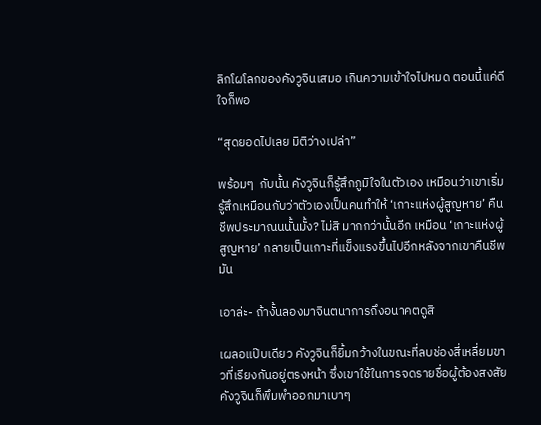ลิกโผโลกของคังวูจินเสมอ เกินความเข้าใจไปหมด ตอนนี้แค่ดีใจก็พอ

“สุดยอดไปเลย มิติว่างเปล่า”

พร้อมๆ  กับนั้น คังวูจินก็รู้สึกภูมิใจในตัวเอง เหมือนว่าเขาเริ่มรู้สึกเหมือนกับว่าตัวเองเป็นคนทำให้ ‘เกาะแห่งผู้สูญหาย’ คืนชีพประมาณนนั้นมั้ง? ไม่สิ มากกว่านั้นอีก เหมือน ‘เกาะแห่งผู้สูญหาย’ กลายเป็นเกาะที่แข็งแรงขึ้นไปอีกหลังจากเขาคืนชีพมัน

เอาล่ะ- ถ้างั้นลองมาจินตนาการถึงอนาคตดูสิ

เผลอแป๊บเดียว คังวูจินก็ยิ้มกว้างในขณะที่ลบช่องสี่เหลี่ยมขาวที่เรียงกันอยู่ตรงหน้า ซึ่งเขาใช้ในการจดรายชื่อผู้ต้องสงสัย คังวูจินก็พึมพำออกมาเบาๆ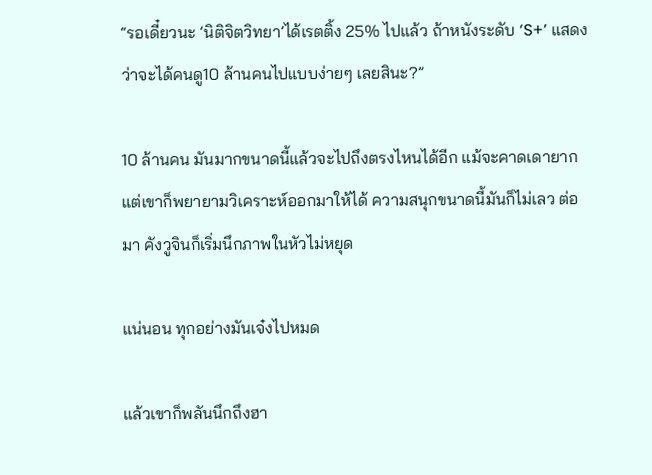“รอเดี๋ยวนะ ’นิติจิตวิทยา’ได้เรตติ้ง 25% ไปแล้ว ถ้าหนังระดับ ‘S+’ แสดงว่าจะได้คนดู10 ล้านคนไปแบบง่ายๆ เลยสินะ?”

10 ล้านคน มันมากขนาดนี้แล้วจะไปถึงตรงไหนได้อีก แม้จะคาดเดายาก แต่เขาก็พยายามวิเคราะห์ออกมาให้ได้ ความสนุกขนาดนี้มันก็ไม่เลว ต่อมา คังวูจินก็เริ่มนึกภาพในหัวไม่หยุด

แน่นอน ทุกอย่างมันเจ๋งไปหมด

แล้วเขาก็พลันนึกถึงฮา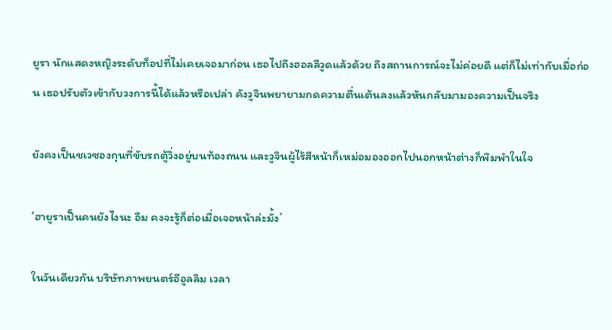ยูรา นักแสดงหญิงระดับท็อปที่ไม่เคยเจอมาก่อน เธอไปถึงฮอลลีวูดแล้วด้วย ถึงสถานการณ์จะไม่ค่อยดี แต่ก็ไม่เท่ากับเมื่อก่อน เธอปรับตัวเข้ากับวงการนี้ได้แล้วหรือเปล่า คังวูจินพยายามกดความตื่นเต้นลงแล้วหันกลับมามองความเป็นจริง

ยังคงเป็นชเวซองกุนที่ขับรถตู้วิ่งอยู่บนท้องถนน และวูจินผู้ไร้สีหน้าก็เหม่อมองออกไปนอกหน้าต่างก็พึมพำในใจ

‘ฮายูราเป็นคนยังไงนะ อืม คงจะรู้ก็ต่อเมื่อเจอหน้าล่ะมั้ง’

ในวันเดียวกัน บริษัทภาพยนตร์อีอูลลิม เวลา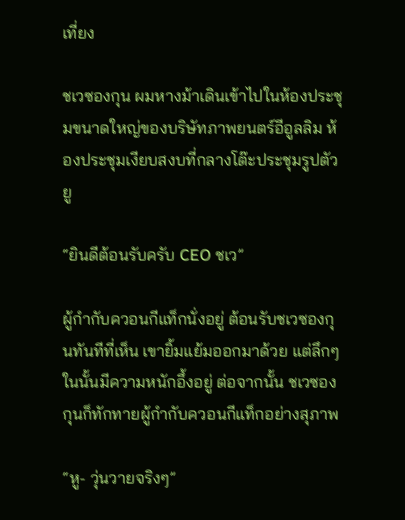เที่ยง

ชเวซองกุน ผมหางม้าเดินเข้าไปในห้องประชุมขนาดใหญ่ของบริษัทภาพยนตร์อีอูลลิม ห้องประชุมเงียบสงบที่กลางโต๊ะประชุมรูปตัวยู

“ยินดีต้อนรับครับ CEO ชเว”

ผู้กำกับควอนกีแท็กนั่งอยู่ ต้อนรับชเวซองกุนทันทีที่เห็น เขายิ้มแย้มออกมาด้วย แต่ลึกๆ ในนั้นมีความหนักอึ้งอยู่ ต่อจากนั้น ชเวซองกุนก็ทักทายผู้กำกับควอนกีแท็กอย่างสุภาพ

“หู- วุ่นวายจริงๆ”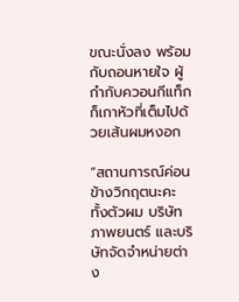ขณะนั่งลง พร้อมกับถอนหายใจ ผู้กำกับควอนกีแท็กก็เกาหัวที่เต็มไปด้วยเส้นผมหงอก

“สถานการณ์ค่อนข้างวิกฤตนะคะ ทั้งตัวผม บริษัทภาพยนตร์ และบริษัทจัดจำหน่ายต่าง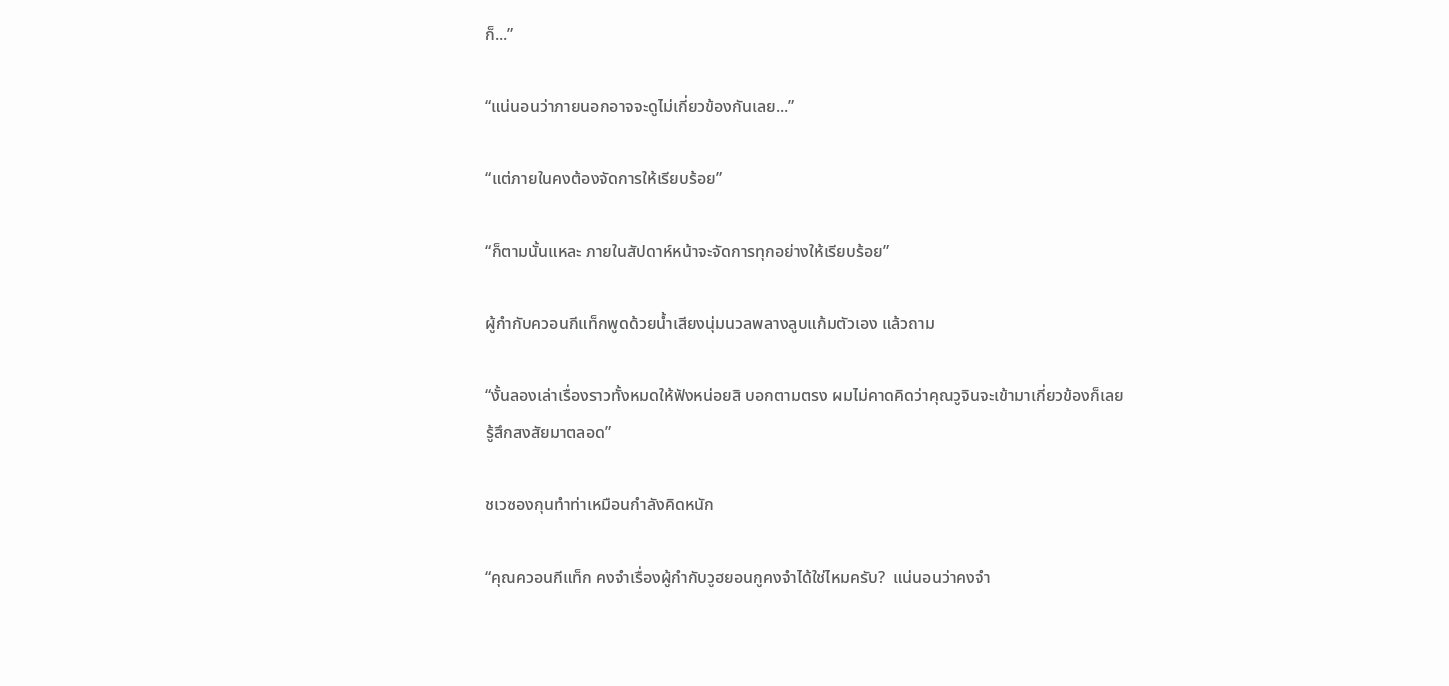ก็...”

“แน่นอนว่าภายนอกอาจจะดูไม่เกี่ยวข้องกันเลย...”

“แต่ภายในคงต้องจัดการให้เรียบร้อย”

“ก็ตามนั้นแหละ ภายในสัปดาห์หน้าจะจัดการทุกอย่างให้เรียบร้อย”

ผู้กำกับควอนกีแท็กพูดด้วยน้ำเสียงนุ่มนวลพลางลูบแก้มตัวเอง แล้วถาม

“งั้นลองเล่าเรื่องราวทั้งหมดให้ฟังหน่อยสิ บอกตามตรง ผมไม่คาดคิดว่าคุณวูจินจะเข้ามาเกี่ยวข้องก็เลยรู้สึกสงสัยมาตลอด”

ชเวซองกุนทำท่าเหมือนกำลังคิดหนัก

“คุณควอนกีแท็ก คงจำเรื่องผู้กำกับวูฮยอนกูคงจำได้ใช่ไหมครับ?  แน่นอนว่าคงจำ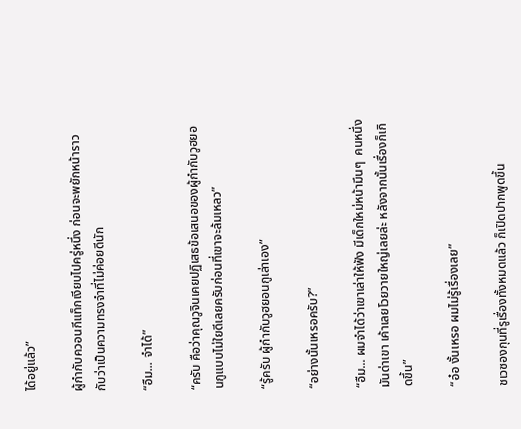ได้อยู่แล้ว”

ผู้กำกับควอนกีแท็กเงียบไปครู่หนึ่ง ก่อนจะพยักหน้าราวกับว่าเป็นความทรงจำที่ไม่ค่อยดีนัก

“อืม... จำได้”

“ครับ คือว่าคุณวูจินเคยปฏิเสธข้อเสนอของผู้กำกับวูฮยอนกูแบบไม่ใยดีเลยครับก่อนที่เขาจะล้มเหลว”

“รู้ครับ ผู้กำกับวูฮยอนกูเล่าเอง”

“อย่างนั้นเหรอครับ?”

“อืม... ผมจำได้ว่าเขาเล่าให้ฟัง มีเด็กใหม่หน้ามึนๆ  คนหนึ่งมันด่าเขา เค้าเลยโวยวายใหญ่เลยล่ะ หลังจากนั้นเรื่องก็เกิดขึ้น”

“อ๋อ งั้นเหรอ ผมไม่รู้เรื่องเลย”

ชเวซองกุนที่รูเรื่องทั้งหมดแล้ว ก็เปิดปากพูดขึ้น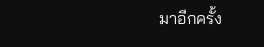มาอีกครั้ง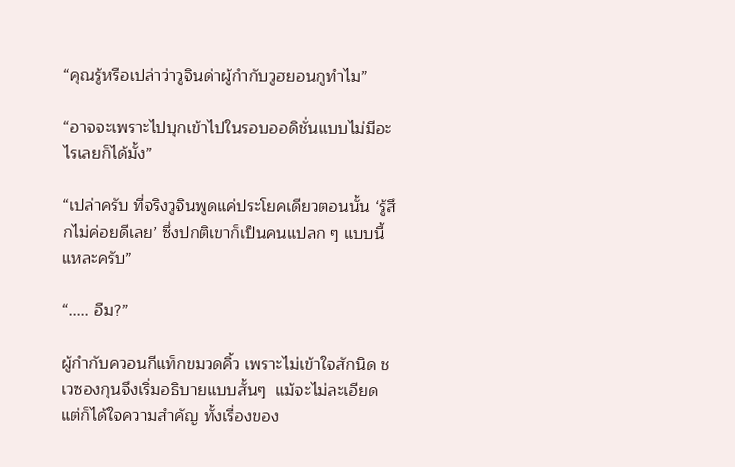“คุณรู้หรือเปล่าว่าวูจินด่าผู้กำกับวูฮยอนกูทำไม”

“อาจจะเพราะไปบุกเข้าไปในรอบออดิชั่นแบบไม่มีอะไรเลยก็ได้มั้ง”

“เปล่าครับ ที่จริงวูจินพูดแค่ประโยคเดียวตอนนั้น ‘รู้สึกไม่ค่อยดีเลย’ ซึ่งปกติเขาก็เป็นคนแปลก ๆ แบบนี้แหละครับ”

“..... อืม?”

ผู้กำกับควอนกีแท็กขมวดคิ้ว เพราะไม่เข้าใจสักนิด ชเวซองกุนจึงเริ่มอธิบายแบบสั้นๆ  แม้จะไม่ละเอียด แต่ก็ได้ใจความสำคัญ ทั้งเรื่องของ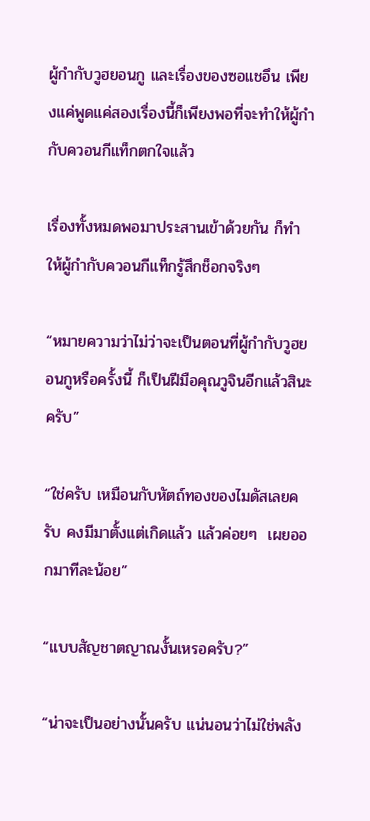ผู้กำกับวูฮยอนกู และเรื่องของซอแชอึน เพียงแค่พูดแค่สองเรื่องนี้ก็เพียงพอที่จะทำให้ผู้กำกับควอนกีแท็กตกใจแล้ว

เรื่องทั้งหมดพอมาประสานเข้าด้วยกัน ก็ทำให้ผู้กำกับควอนกีแท็กรู้สึกช็อกจริงๆ

“หมายความว่าไม่ว่าจะเป็นตอนที่ผู้กำกับวูฮยอนกูหรือครั้งนี้ ก็เป็นฝีมือคุณวูจินอีกแล้วสินะครับ”

“ใช่ครับ เหมือนกับหัตถ์ทองของไมดัสเลยครับ คงมีมาตั้งแต่เกิดแล้ว แล้วค่อยๆ  เผยออกมาทีละน้อย”

“แบบสัญชาตญาณงั้นเหรอครับ?”

“น่าจะเป็นอย่างนั้นครับ แน่นอนว่าไม่ใช่พลัง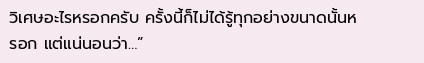วิเศษอะไรหรอกครับ ครั้งนี้ก็ไม่ได้รู้ทุกอย่างขนาดนั้นหรอก แต่แน่นอนว่า…”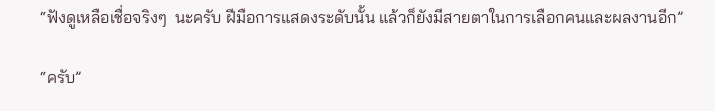“ฟังดูเหลือเชื่อจริงๆ  นะครับ ฝีมือการแสดงระดับนั้น แล้วก็ยังมีสายตาในการเลือกคนและผลงานอีก”

“ครับ”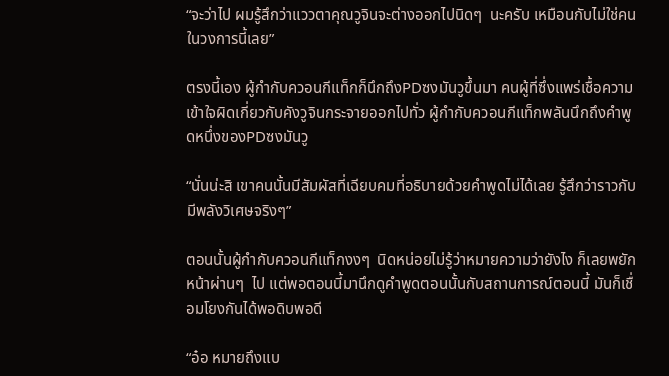“จะว่าไป ผมรู้สึกว่าแววตาคุณวูจินจะต่างออกไปนิดๆ  นะครับ เหมือนกับไม่ใช่คนในวงการนี้เลย”

ตรงนี้เอง ผู้กำกับควอนกีแท็กก็นึกถึงPDซงมันวูขึ้นมา คนผู้ที่ซึ่งแพร่เชื้อความเข้าใจผิดเกี่ยวกับคังวูจินกระจายออกไปทั่ว ผู้กำกับควอนกีแท็กพลันนึกถึงคำพูดหนึ่งของPDซงมันวู

“นั่นน่ะสิ เขาคนนั้นมีสัมผัสที่เฉียบคมที่อธิบายด้วยคำพูดไม่ได้เลย รู้สึกว่าราวกับมีพลังวิเศษจริงๆ”

ตอนนั้นผู้กำกับควอนกีแท็กงงๆ  นิดหน่อยไม่รู้ว่าหมายความว่ายังไง ก็เลยพยักหน้าผ่านๆ  ไป แต่พอตอนนี้มานึกดูคำพูดตอนนั้นกับสถานการณ์ตอนนี้ มันก็เชื่อมโยงกันได้พอดิบพอดี

“อ๋อ หมายถึงแบ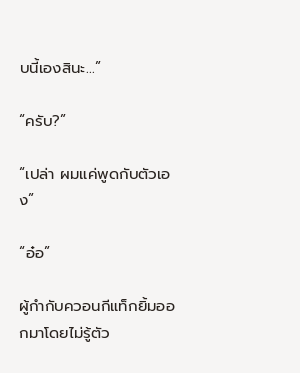บนี้เองสินะ...”

“ครับ?”

“เปล่า ผมแค่พูดกับตัวเอง”

“อ๋อ”

ผู้กำกับควอนกีแท็กยิ้มออกมาโดยไม่รู้ตัว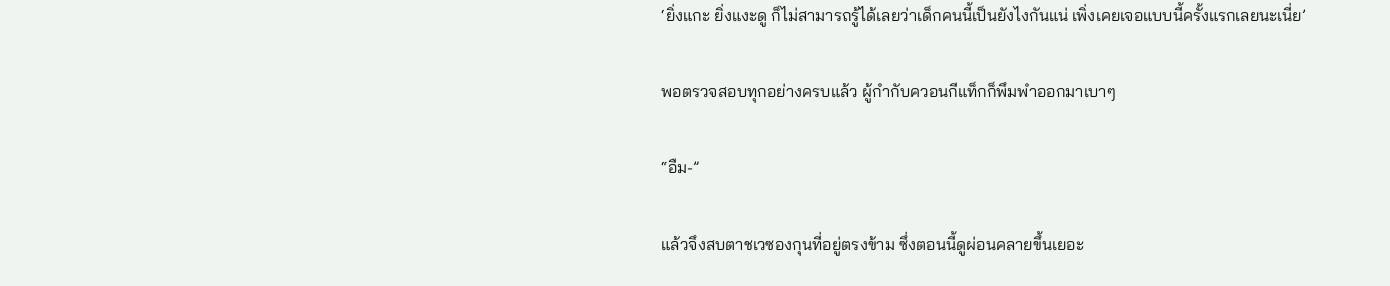‘ยิ่งแกะ ยิ่งแงะดู ก็ไม่สามารถรู้ได้เลยว่าเด็กคนนี้เป็นยังไงกันแน่ เพิ่งเคยเจอแบบนี้ครั้งแรกเลยนะเนี่ย’

พอตรวจสอบทุกอย่างครบแล้ว ผู้กำกับควอนกีแท็กก็พึมพำออกมาเบาๆ

“อืม-”

แล้วจึงสบตาชเวซองกุนที่อยู่ตรงข้าม ซึ่งตอนนี้ดูผ่อนคลายขึ้นเยอะ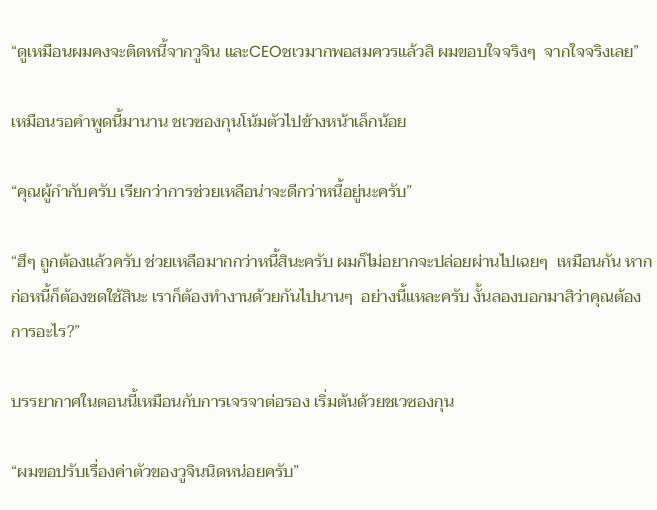“ดูเหมือนผมคงจะติดหนี้จากวูจิน และCEOชเวมากพอสมควรแล้วสิ ผมขอบใจจริงๆ  จากใจจริงเลย”

เหมือนรอคำพูดนี้มานาน ชเวซองกุนโน้มตัวไปข้างหน้าเล็กน้อย

“คุณผู้กำกับครับ เรียกว่าการช่วยเหลือน่าจะดีกว่าหนี้อยู่นะครับ”

“ฮึๆ ถูกต้องแล้วครับ ช่วยเหลือมากกว่าหนี้สินะครับ ผมก็ไม่อยากจะปล่อยผ่านไปเฉยๆ  เหมือนกัน หากก่อหนี้ก็ต้องชดใช้สินะ เราก็ต้องทำงานด้วยกันไปนานๆ  อย่างนี้แหละครับ งั้นลองบอกมาสิว่าคุณต้องการอะไร?”

บรรยากาศในตอนนี้เหมือนกับการเจรจาต่อรอง เริ่มต้นด้วยชเวซองกุน

“ผมขอปรับเรื่องค่าตัวของวูจินนิดหน่อยครับ”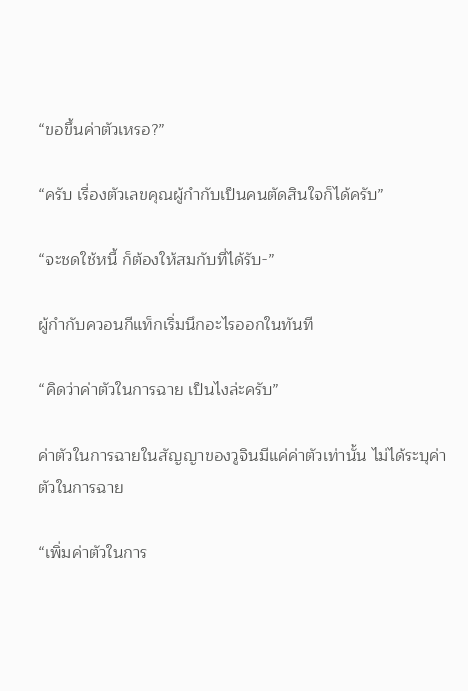“ขอขึ้นค่าตัวเหรอ?”

“ครับ เรื่องตัวเลขคุณผู้กำกับเป็นคนตัดสินใจก็ได้ครับ”

“จะชดใช้หนี้ ก็ต้องให้สมกับที่ได้รับ-”

ผู้กำกับควอนกีแท็กเริ่มนึกอะไรออกในทันที

“คิดว่าค่าตัวในการฉาย เป็นไงล่ะครับ”

ค่าตัวในการฉายในสัญญาของวูจินมีแค่ค่าตัวเท่านั้น ไม่ได้ระบุค่าตัวในการฉาย

“เพิ่มค่าตัวในการ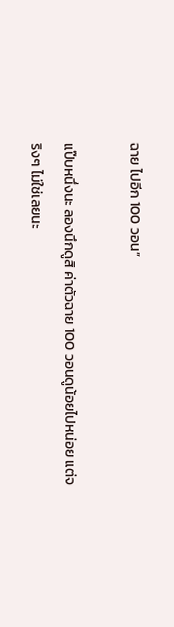ฉาย ไปอีก 100 วอน”

แป๊บหนึ่งนะ ลองนึกดูสิ ค่าตัวฉาย 100 วอนดูน้อยไปหน่อย แต่จริงๆ ไม่ใช่เลยนะ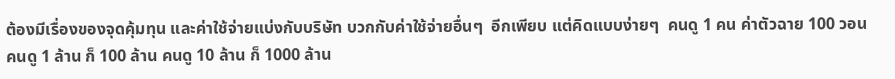ต้องมีเรื่องของจุดคุ้มทุน และค่าใช้จ่ายแบ่งกับบริษัท บวกกับค่าใช้จ่ายอื่นๆ  อีกเพียบ แต่คิดแบบง่ายๆ  คนดู 1 คน ค่าตัวฉาย 100 วอน คนดู 1 ล้าน ก็ 100 ล้าน คนดู 10 ล้าน ก็ 1000 ล้าน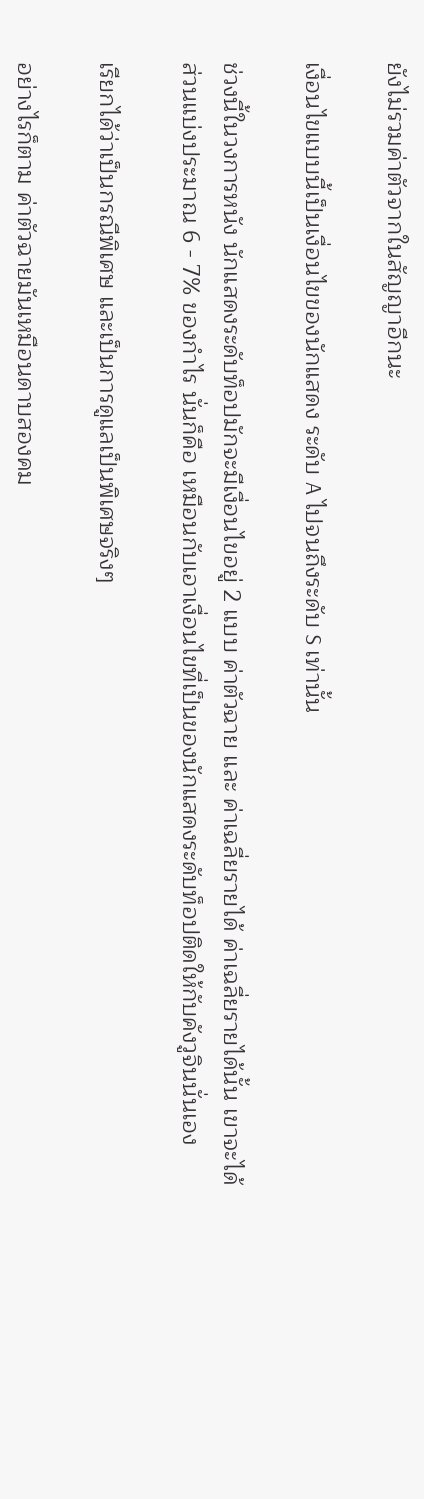ยังไม่รวมค่าตัวจากในสัญญาอีกนะ

เงื่อนไขแบบนี้เป็นเงื่อนไขของนักแสดง ระดับ A ไปจนถึงระดับ S เท่านั้น

ช่วงนี้ในวงการหนัง นักแสดงระดับท็อปมักจะมีเงื่อนไขอยู่ 2 แบบ ค่าตัวฉาย และ ค่าเฉลี่ยรายได้ ค่าเฉลี่ยรายได้นั้น เขาจะได้ส่วนแบ่งประมาณ 6 - 7% ของกำไร นั่นก็คือ เหมือนกับเอาเงื่อนไขที่เป็นของนักแสดงระดับท็อปติดให้กับคังวูจินนั่นเอง

เรียกได้ว่าเป็นกรณีพิเศษ และเป็นการดูแลเป็นพิเศษจริงๆ

อย่างไรก็ตาม ค่าตัวฉายมันเหมือนดาบสองคม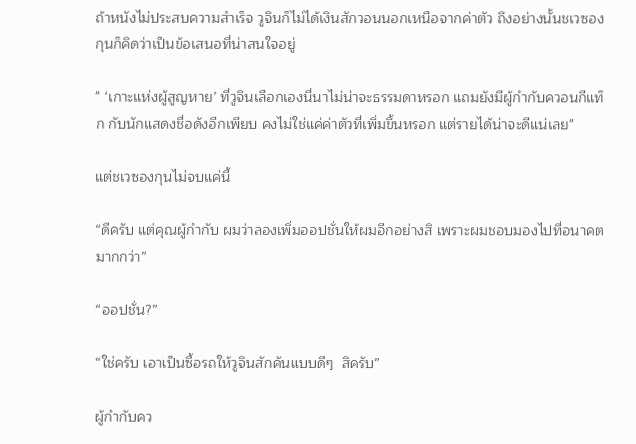ถ้าหนังไม่ประสบความสำเร็จ วูจินก็ไม่ได้เงินสักวอนนอกเหนือจากค่าตัว ถึงอย่างนั้นชเวซองกุนก็คิดว่าเป็นข้อเสนอที่น่าสนใจอยู่

" ‘เกาะแห่งผู้สูญหาย’ ที่วูจินเลือกเองนี่นาไม่น่าจะธรรมดาหรอก แถมยังมีผู้กำกับควอนกีแท็ก กับนักแสดงชื่อดังอีกเพียบ คงไม่ใช่แค่ค่าตัวที่เพิ่มขึ้นหรอก แต่รายได้น่าจะดีแน่เลย"

แต่ชเวซองกุนไม่จบแค่นี้

“ดีครับ แต่คุณผู้กำกับ ผมว่าลองเพิ่มออปชั่นให้ผมอีกอย่างสิ เพราะผมชอบมองไปที่อนาคตมากกว่า”

“ออปชั่น?”

“ใช่ครับ เอาเป็นซื้อรถให้วูจินสักคันแบบดีๆ  สิครับ”

ผู้กำกับคว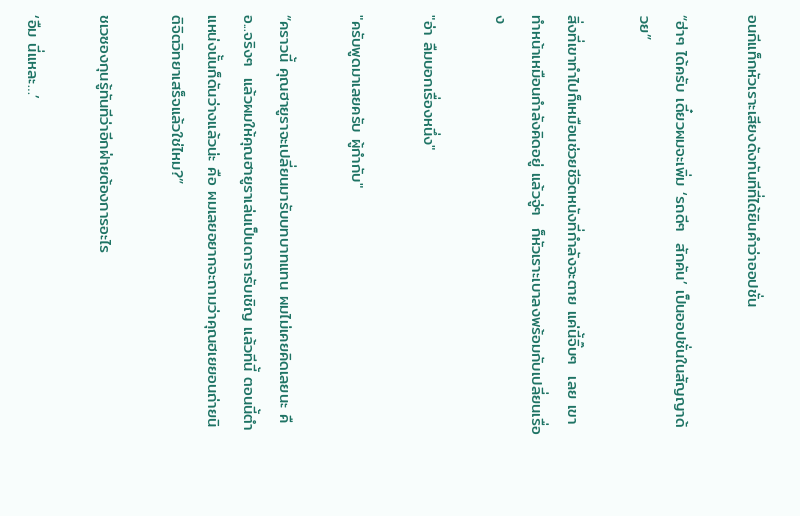อนกีแท็กหัวเราะเสียงดังทันทีที่ได้ยินคำว่าออปชั่น

“ฮ่าๆ ได้ครับ เดี๋ยวผมจะเพิ่ม ‘รถดีๆ  สักคัน’ เป็นออปชั่นในสัญญาด้วย”

สิ่งที่เขาทำไปก็เหมือนช่วยชีวิตหนังที่กำลังจะตาย แค่นี้จิ๊บๆ  เลย เขาทำหน้าเหมือนกำลังคิดอยู่ แล้วจู่ๆ  ก็หัวเราะเบาลงพร้อมกับเปลี่ยนเรื่อง

"อ่า ลืมบอกเรื่องหนึ่ง"

"ครับพูดมาเลยครับ ผู้กำกับ"

“คราวนี้ คุณฮายูราจะเปลี่ยนมารับบทบาทแทน ผมไม่เคยคิดเลยนะ คือ...จริงๆ  แล้วผมให้คุณฮายูราเล่นเป็นดารารับเชิญ แล้วทีนี้ ตอนนี้ตำแหน่งนั้นก็ดันว่างแล้วน่ะ คือ ผมเลยอยากจะถามว่าคุณฮเยยอนถ่ายนิติจิตวิทยาเสร็จแล้วใช่ไหม?”

ชเวซองกุนรู้ทันทีว่าอีกฝ่ายต้องการอะไร

‘อืม นี่แหละ…’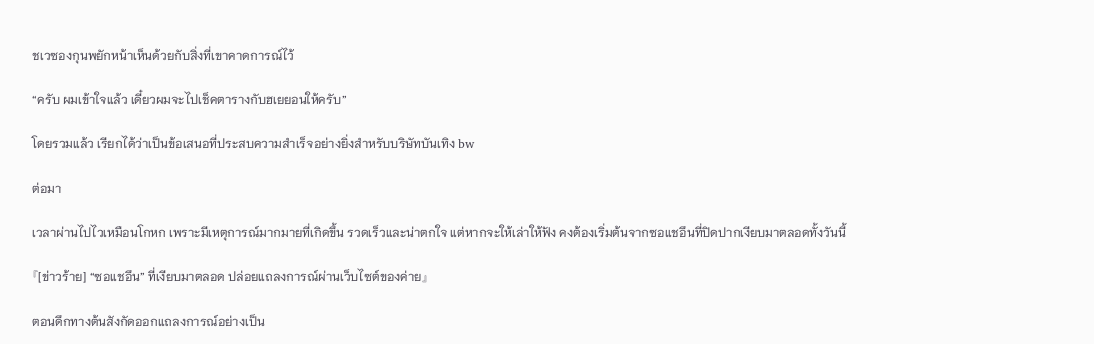ชเวซองกุนพยักหน้าเห็นด้วยกับสิ่งที่เขาคาดการณ์ไว้

“ครับ ผมเข้าใจแล้ว เดี๋ยวผมจะไปเช็คตารางกับฮเยยอนให้ครับ”

โดยรวมแล้ว เรียกได้ว่าเป็นข้อเสนอที่ประสบความสำเร็จอย่างยิ่งสำหรับบริษัทบันเทิง bw

ต่อมา

เวลาผ่านไปไวเหมือนโกหก เพราะมีเหตุการณ์มากมายที่เกิดขึ้น รวดเร็วและน่าตกใจ แต่หากจะให้เล่าให้ฟัง คงต้องเริ่มต้นจากซอแชอึนที่ปิดปากเงียบมาตลอดทั้งวันนี้

『[ข่าวร้าย] “ซอแชอึน” ที่เงียบมาตลอด ปล่อยแถลงการณ์ผ่านเว็บไซต์ของค่าย』

ตอนดึกทางต้นสังกัดออกแถลงการณ์อย่างเป็น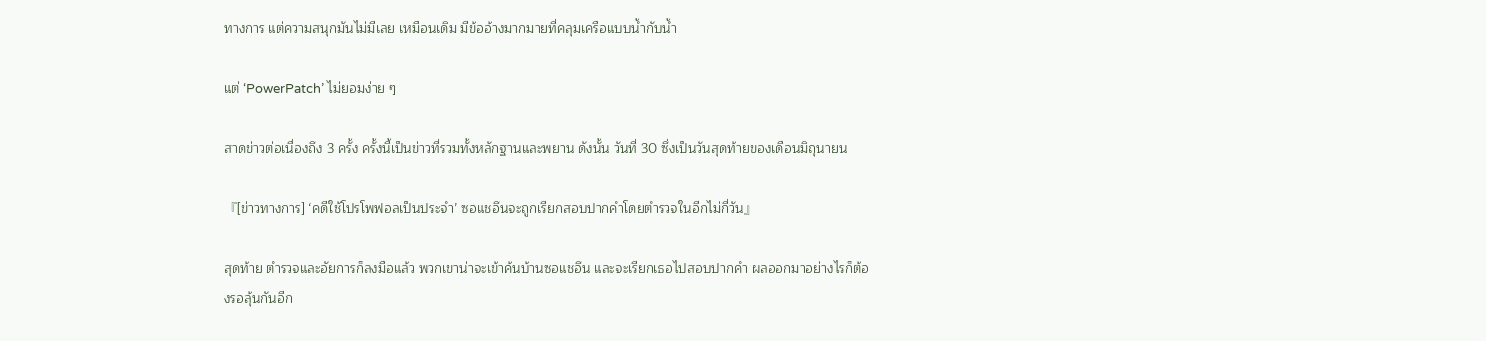ทางการ แต่ความสนุกมันไม่มีเลย เหมือนเดิม มีข้ออ้างมากมายที่คลุมเครือแบบน้ำกับน้ำ

แต่ ‘PowerPatch’ ไม่ยอมง่าย ๆ

สาดข่าวต่อเนื่องถึง 3 ครั้ง ครั้งนี้เป็นข่าวที่รวมทั้งหลักฐานและพยาน ดังนั้น วันที่ 30 ซึ่งเป็นวันสุดท้ายของเดือนมิถุนายน

『[ข่าวทางการ] ‘คดีใช้โปรโพฟอลเป็นประจำ’ ซอแชอึนจะถูกเรียกสอบปากคำโดยตำรวจในอีกไม่กี่วัน』

สุดท้าย ตำรวจและอัยการก็ลงมือแล้ว พวกเขาน่าจะเข้าค้นบ้านซอแชอึน และจะเรียกเธอไปสอบปากคำ ผลออกมาอย่างไรก็ต้องรอลุ้นกันอีก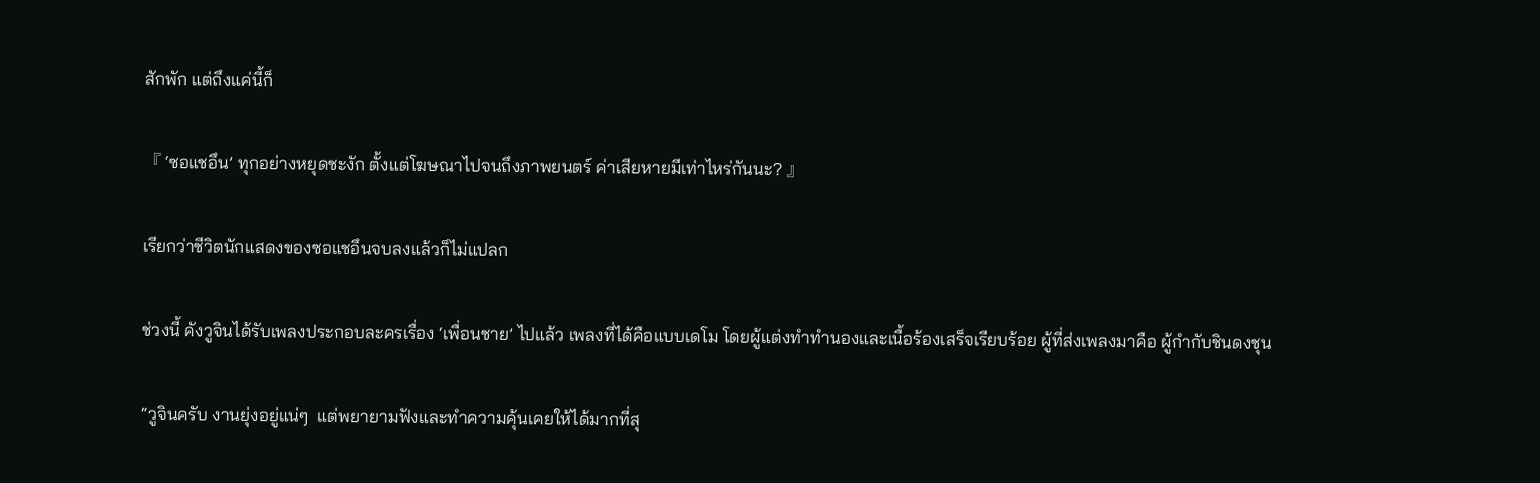สักพัก แต่ถึงแค่นี้ก็

『 ‘ซอแชอึน’ ทุกอย่างหยุดชะงัก ตั้งแต่โฆษณาไปจนถึงภาพยนตร์ ค่าเสียหายมีเท่าไหร่กันนะ? 』

เรียกว่าชีวิตนักแสดงของซอแชอึนจบลงแล้วก็ไม่แปลก

ช่วงนี้ คังวูจินได้รับเพลงประกอบละครเรื่อง ‘เพื่อนชาย’ ไปแล้ว เพลงที่ได้คือแบบเดโม โดยผู้แต่งทำทำนองและเนื้อร้องเสร็จเรียบร้อย ผู้ที่ส่งเพลงมาคือ ผู้กำกับชินดงชุน

“วูจินครับ งานยุ่งอยู่แน่ๆ  แต่พยายามฟังและทำความคุ้นเคยให้ได้มากที่สุ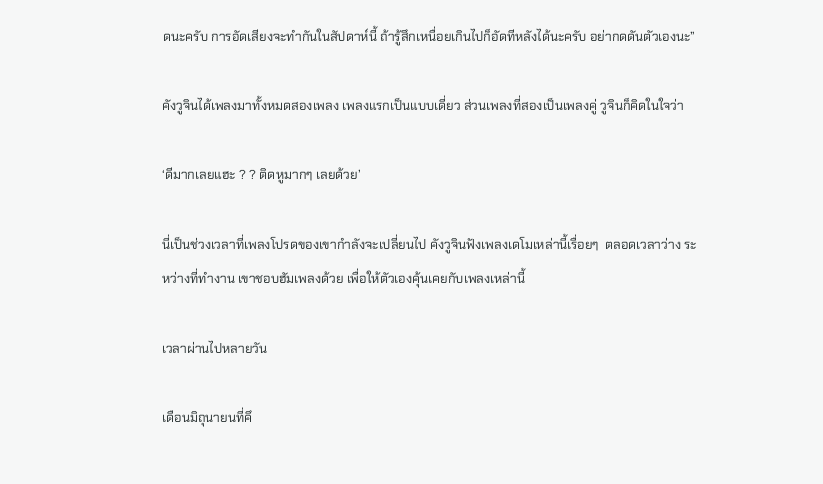ดนะครับ การอัดเสียงจะทำกันในสัปดาห์นี้ ถ้ารู้สึกเหนื่อยเกินไปก็อัดทีหลังได้นะครับ อย่ากดดันตัวเองนะ”

คังวูจินได้เพลงมาทั้งหมดสองเพลง เพลงแรกเป็นแบบเดี่ยว ส่วนเพลงที่สองเป็นเพลงคู่ วูจินก็คิดในใจว่า

‘ดีมากเลยแฮะ ? ? ติดหูมากๆ เลยด้วย’

นี่เป็นช่วงเวลาที่เพลงโปรดของเขากำลังจะเปลี่ยนไป คังวูจินฟังเพลงเดโมเหล่านี้เรื่อยๆ  ตลอดเวลาว่าง ระหว่างที่ทำงาน เขาชอบฮัมเพลงด้วย เพื่อให้ตัวเองคุ้นเคยกับเพลงเหล่านี้

เวลาผ่านไปหลายวัน

เดือนมิถุนายนที่คึ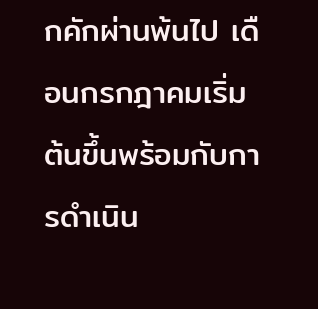กคักผ่านพ้นไป เดือนกรกฎาคมเริ่มต้นขึ้นพร้อมกับการดำเนิน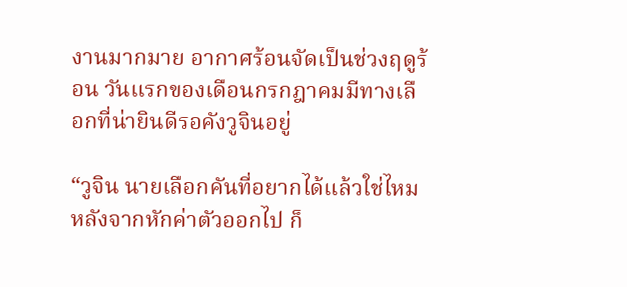งานมากมาย อากาศร้อนจัดเป็นช่วงฤดูร้อน วันแรกของเดือนกรกฎาคมมีทางเลือกที่น่ายินดีรอคังวูจินอยู่

“วูจิน นายเลือกคันที่อยากได้แล้วใช่ไหม หลังจากหักค่าตัวออกไป ก็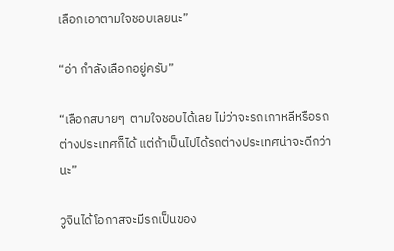เลือกเอาตามใจชอบเลยนะ”

“อ่า กำลังเลือกอยู่ครับ”

“เลือกสบายๆ  ตามใจชอบได้เลย ไม่ว่าจะรถเกาหลีหรือรถต่างประเทศก็ได้ แต่ถ้าเป็นไปได้รถต่างประเทศน่าจะดีกว่านะ”

วูจินได้โอกาสจะมีรถเป็นของ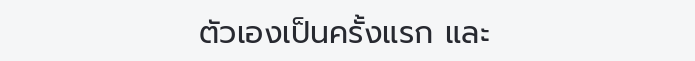ตัวเองเป็นครั้งแรก และ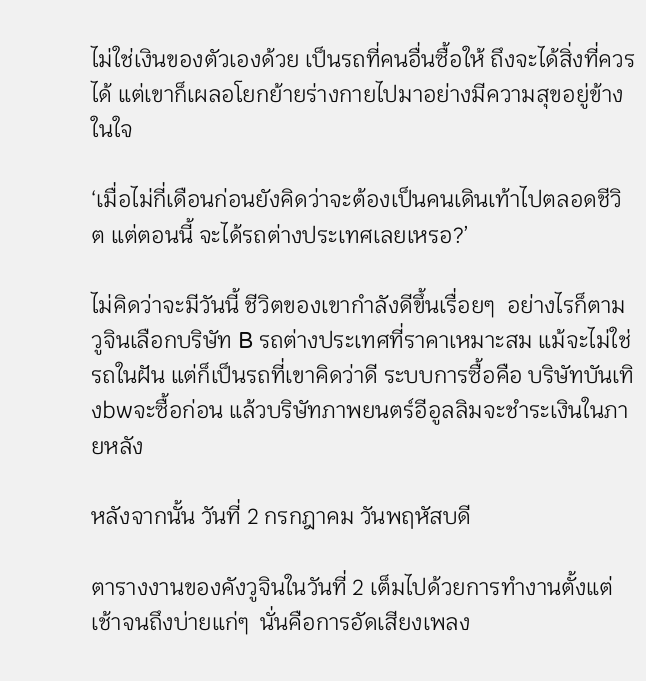ไม่ใช่เงินของตัวเองด้วย เป็นรถที่คนอื่นซื้อให้ ถึงจะได้สิ่งที่ควรได้ แต่เขาก็เผลอโยกย้ายร่างกายไปมาอย่างมีความสุขอยู่ข้างในใจ

‘เมื่อไม่กี่เดือนก่อนยังคิดว่าจะต้องเป็นคนเดินเท้าไปตลอดชีวิต แต่ตอนนี้ จะได้รถต่างประเทศเลยเหรอ?’

ไม่คิดว่าจะมีวันนี้ ชีวิตของเขากำลังดีขึ้นเรื่อยๆ  อย่างไรก็ตาม วูจินเลือกบริษัท B รถต่างประเทศที่ราคาเหมาะสม แม้จะไม่ใช่รถในฝัน แต่ก็เป็นรถที่เขาคิดว่าดี ระบบการซื้อคือ บริษัทบันเทิงbwจะซื้อก่อน แล้วบริษัทภาพยนตร์อีอูลลิมจะชำระเงินในภายหลัง

หลังจากนั้น วันที่ 2 กรกฎาคม วันพฤหัสบดี

ตารางงานของคังวูจินในวันที่ 2 เต็มไปด้วยการทำงานตั้งแต่เช้าจนถึงบ่ายแก่ๆ  นั่นคือการอัดเสียงเพลง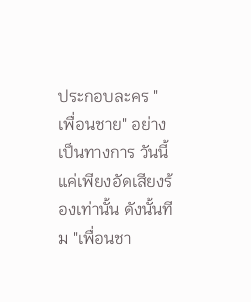ประกอบละคร "เพื่อนชาย" อย่างเป็นทางการ วันนี้แค่เพียงอัดเสียงร้องเท่านั้น ดังนั้นทีม "เพื่อนชา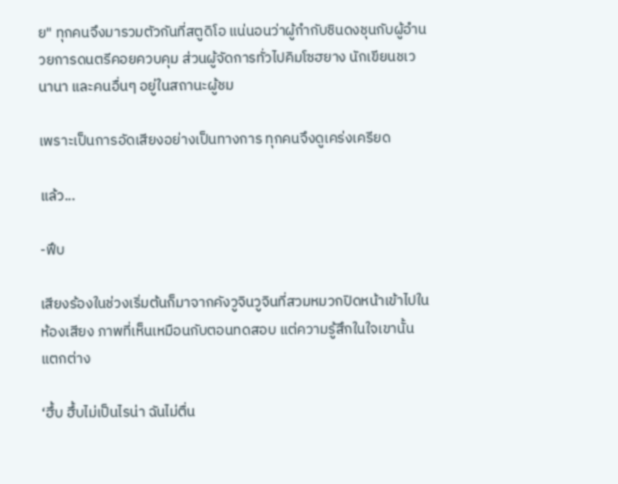ย" ทุกคนจึงมารวมตัวกันที่สตูดิโอ แน่นอนว่าผู้กำกับชินดงชุนกับผู้อำนวยการดนตรีคอยควบคุม ส่วนผู้จัดการทั่วไปคิมโซฮยาง นักเขียนชเวนานา และคนอื่นๆ อยู่ในสถานะผู้ชม

เพราะเป็นการอัดเสียงอย่างเป็นทางการ ทุกคนจึงดูเคร่งเครียด

แล้ว...

-ฟึบ

เสียงร้องในช่วงเริ่มต้นก็มาจากคังวูจินวูจินที่สวมหมวกปิดหน้าเข้าไปในห้องเสียง ภาพที่เห็นเหมือนกับตอนทดสอบ แต่ความรู้สึกในใจเขานั้นแตกต่าง

‘ฮึ้บ ฮึ้บไม่เป็นไรน่า ฉันไม่ตื่น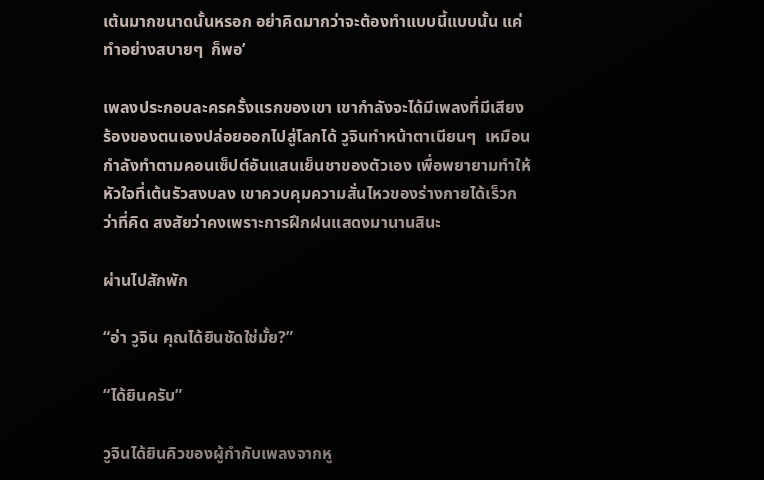เต้นมากขนาดนั้นหรอก อย่าคิดมากว่าจะต้องทำแบบนี้แบบนั้น แค่ทำอย่างสบายๆ  ก็พอ’

เพลงประกอบละครครั้งแรกของเขา เขากำลังจะได้มีเพลงที่มีเสียงร้องของตนเองปล่อยออกไปสู่โลกได้ วูจินทำหน้าตาเนียนๆ  เหมือนกำลังทำตามคอนเซ็ปต์อันแสนเย็นชาของตัวเอง เพื่อพยายามทำให้หัวใจที่เต้นรัวสงบลง เขาควบคุมความสั่นไหวของร่างกายได้เร็วกว่าที่คิด สงสัยว่าคงเพราะการฝึกฝนแสดงมานานสินะ

ผ่านไปสักพัก

“อ่า วูจิน คุณได้ยินชัดใช่มั้ย?”

“ได้ยินครับ”

วูจินได้ยินคิวของผู้กำกับเพลงจากหู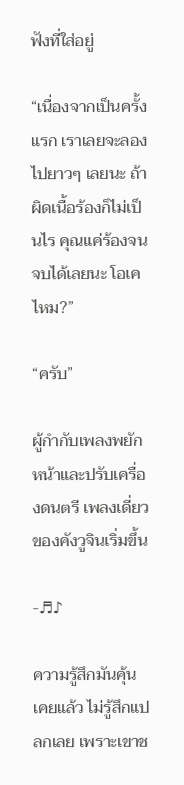ฟังที่ใส่อยู่

“เนื่องจากเป็นครั้งแรก เราเลยจะลองไปยาวๆ เลยนะ ถ้าผิดเนื้อร้องก็ไม่เป็นไร คุณแค่ร้องจนจบได้เลยนะ โอเคไหม?”

“ครับ”

ผู้กำกับเพลงพยักหน้าและปรับเครื่องดนตรี เพลงเดี่ยวของคังวูจินเริ่มขึ้น

-♬♪

ความรู้สึกมันคุ้นเคยแล้ว ไม่รู้สึกแปลกเลย เพราะเขาช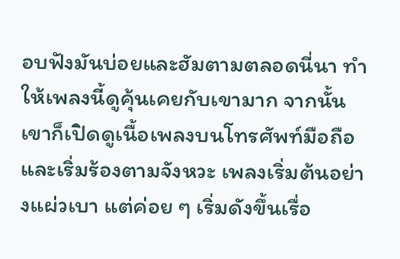อบฟังมันบ่อยและฮัมตามตลอดนี่นา ทำให้เพลงนี้ดูคุ้นเคยกับเขามาก จากนั้น เขาก็เปิดดูเนื้อเพลงบนโทรศัพท์มือถือและเริ่มร้องตามจังหวะ เพลงเริ่มต้นอย่างแผ่วเบา แต่ค่อย ๆ เริ่มดังขึ้นเรื่อ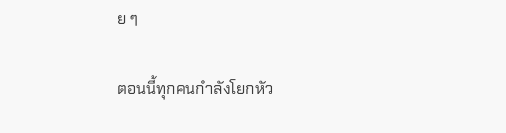ย ๆ

ตอนนี้ทุกคนกำลังโยกหัว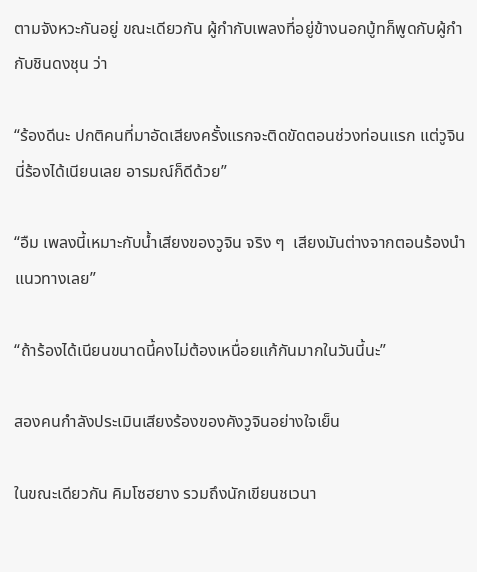ตามจังหวะกันอยู่ ขณะเดียวกัน ผู้กำกับเพลงที่อยู่ข้างนอกบู้ทก็พูดกับผู้กำกับชินดงชุน ว่า

“ร้องดีนะ ปกติคนที่มาอัดเสียงครั้งแรกจะติดขัดตอนช่วงท่อนแรก แต่วูจินนี่ร้องได้เนียนเลย อารมณ์ก็ดีด้วย”

“อืม เพลงนี้เหมาะกับน้ำเสียงของวูจิน จริง ๆ  เสียงมันต่างจากตอนร้องนำแนวทางเลย”

“ถ้าร้องได้เนียนขนาดนี้คงไม่ต้องเหนื่อยแก้กันมากในวันนี้นะ”

สองคนกำลังประเมินเสียงร้องของคังวูจินอย่างใจเย็น

ในขณะเดียวกัน คิมโซฮยาง รวมถึงนักเขียนชเวนา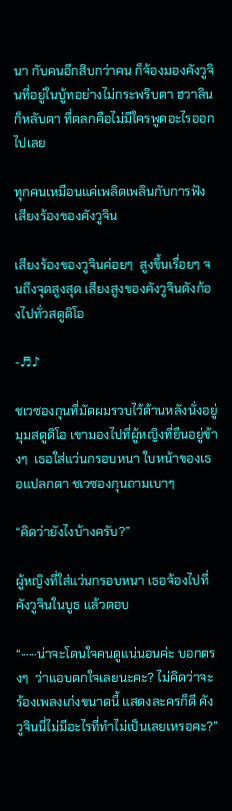นา กับคนอีกสิบกว่าคน ก็จ้องมองคังวูจินที่อยู่ในบู้ทอย่างไม่กระพริบตา ฮวาลิน ก็หลับตา ที่ตลกคือไม่มีใครพูดอะไรออกไปเลย

ทุกคนเหมือนแค่เพลิดเพลินกับการฟังเสียงร้องของคังวูจิน

เสียงร้องของวูจินค่อยๆ  สูงขึ้นเรื่อยๆ จนถึงจุดสูงสุด เสียงสูงของคังวูจินดังก้องไปทั่วสตูดิโอ

-♬♪

ชเวซองกุนที่มัดผมรวบไว้ด้านหลังนั่งอยู่มุมสตูดิโอ เขามองไปที่ผู้หญิงที่ยืนอยู่ข้างๆ  เธอใส่แว่นกรอบหนา ใบหน้าของเธอแปลกตา ชเวซองกุนถามเบาๆ

“คิดว่ายังไงบ้างครับ?”

ผู้หญิงที่ใส่แว่นกรอบหนา เธอจ้องไปที่คังวูจินในบูธ แล้วตอบ

“······น่าจะโดนใจคนดูแน่นอนค่ะ บอกตรงๆ  ว่าแอบตกใจเลยนะคะ? ไม่คิดว่าจะร้องเพลงเก่งขนาดนี้ แสดงละครก็ดี คังวูจินนี่ไม่มีอะไรที่ทำไม่เป็นเลยเหรอคะ?”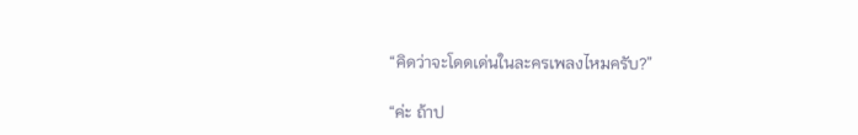“คิดว่าจะโดดเด่นในละครเพลงไหมครับ?”

“ค่ะ ถ้าป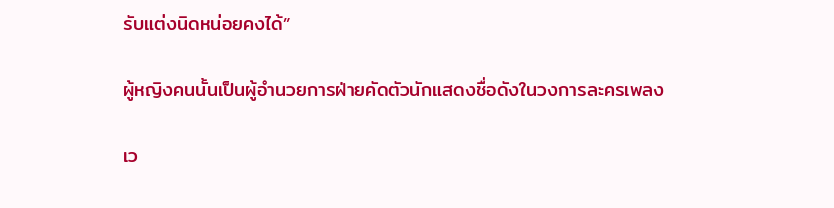รับแต่งนิดหน่อยคงได้”

ผู้หญิงคนนั้นเป็นผู้อำนวยการฝ่ายคัดตัวนักแสดงชื่อดังในวงการละครเพลง

เว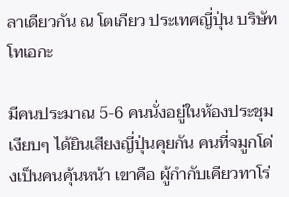ลาเดียวกัน ณ โตเกียว ประเทศญี่ปุ่น บริษัทโทเอกะ

มีคนประมาณ 5-6 คนนั่งอยู่ในห้องประชุมเงียบๆ ได้ยินเสียงญี่ปุ่นคุยกัน คนที่จมูกโด่งเป็นคนคุ้นหน้า เขาคือ ผู้กำกับเคียวทาโร่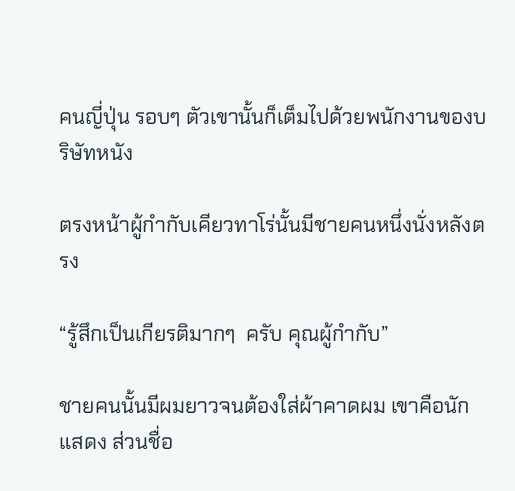คนญี่ปุ่น รอบๆ ตัวเขานั้นก็เต็มไปด้วยพนักงานของบริษัทหนัง

ตรงหน้าผู้กำกับเคียวทาโร่นั้นมีชายคนหนึ่งนั่งหลังตรง

“รู้สึกเป็นเกียรติมากๆ  ครับ คุณผู้กำกับ”

ชายคนนั้นมีผมยาวจนต้องใส่ผ้าคาดผม เขาคือนักแสดง ส่วนชื่อ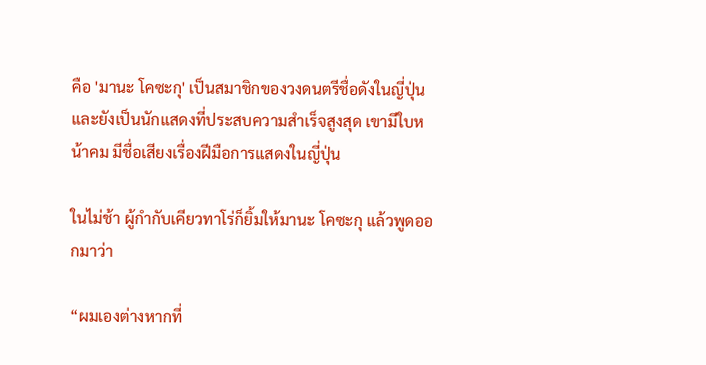คือ 'มานะ โคซะกุ' เป็นสมาชิกของวงดนตรีชื่อดังในญี่ปุ่น และยังเป็นนักแสดงที่ประสบความสำเร็จสูงสุด เขามีใบหน้าคม มีชื่อเสียงเรื่องฝีมือการแสดงในญี่ปุ่น

ในไม่ช้า ผู้กำกับเคียวทาโร่ก็ยิ้มให้มานะ โคซะกุ แล้วพูดออกมาว่า

“ผมเองต่างหากที่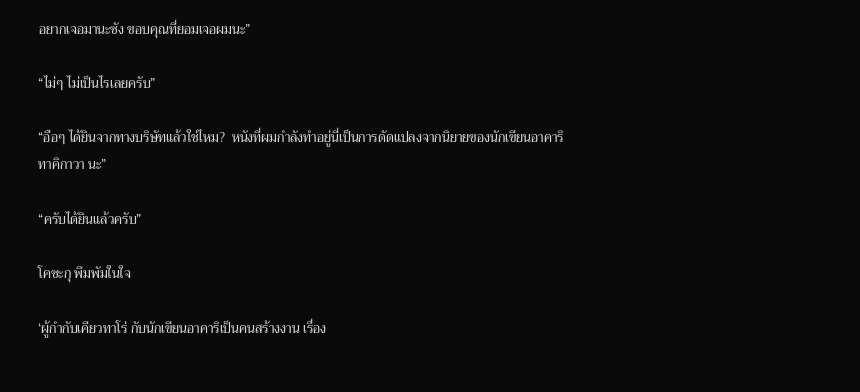อยากเจอมานะซัง ขอบคุณที่ยอมเจอผมนะ”

“ไม่ๆ ไม่เป็นไรเลยครับ”

“อือๆ ได้ยินจากทางบริษัทแล้วใช่ไหม?  หนังที่ผมกำลังทำอยู่นี่เป็นการดัดแปลงจากนิยายของนักเขียนอาคาริ ทาคิกาวา นะ”

“ครับได้ยินแล้วครับ”

โคซะกุ พึมพัมในใจ

‘ผู้กำกับเคียวทาโร่ กับนักเขียนอาคาริเป็นคนสร้างงาน เรื่อง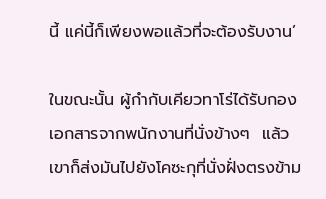นี้ แค่นี้ก็เพียงพอแล้วที่จะต้องรับงาน’

ในขณะนั้น ผู้กำกับเคียวทาโร่ได้รับกองเอกสารจากพนักงานที่นั่งข้างๆ  แล้วเขาก็ส่งมันไปยังโคซะกุที่นั่งฝั่งตรงข้าม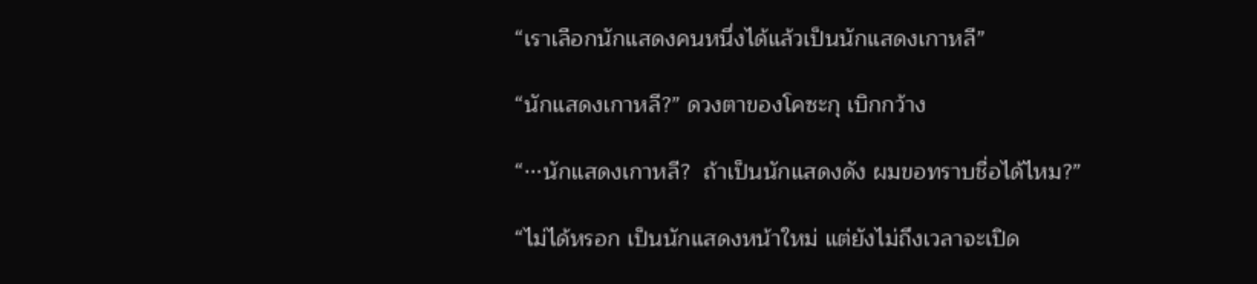“เราเลือกนักแสดงคนหนึ่งได้แล้วเป็นนักแสดงเกาหลี”

“นักแสดงเกาหลี?” ดวงตาของโคซะกุ เบิกกว้าง

“···นักแสดงเกาหลี?  ถ้าเป็นนักแสดงดัง ผมขอทราบชื่อได้ไหม?”

“ไม่ได้หรอก เป็นนักแสดงหน้าใหม่ แต่ยังไม่ถึงเวลาจะเปิด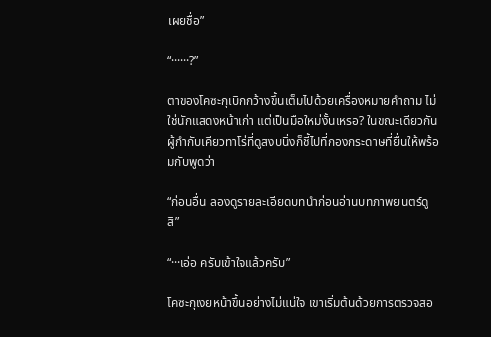เผยชื่อ”

“······?”

ตาของโคซะกุเบิกกว้างขึ้นเต็มไปด้วยเครื่องหมายคำถาม ไม่ใช่นักแสดงหน้าเก่า แต่เป็นมือใหม่งั้นเหรอ? ในขณะเดียวกัน ผู้กำกับเคียวทาโร่ที่ดูสงบนิ่งก็ชี้ไปที่กองกระดาษที่ยื่นให้พร้อมกับพูดว่า

“ก่อนอื่น ลองดูรายละเอียดบทนำก่อนอ่านบทภาพยนตร์ดูสิ”

“···เอ่อ ครับเข้าใจแล้วครับ”

โคซะกุเงยหน้าขึ้นอย่างไม่แน่ใจ เขาเริ่มต้นด้วยการตรวจสอ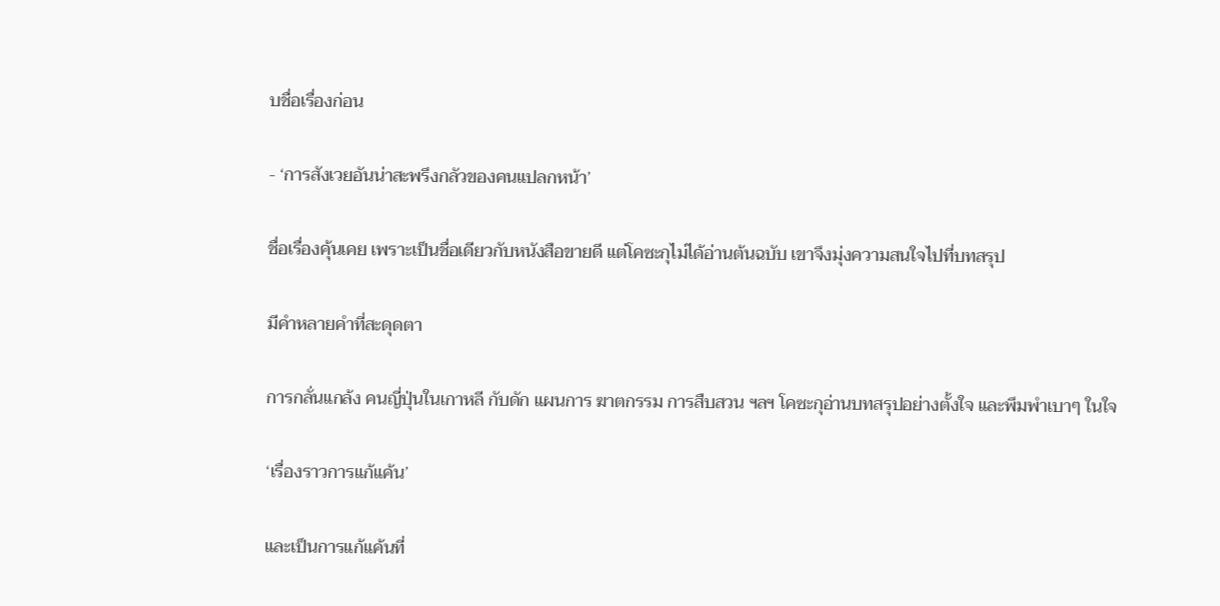บชื่อเรื่องก่อน

- ‘การสังเวยอันน่าสะพรึงกลัวของคนแปลกหน้า’

ชื่อเรื่องคุ้นเคย เพราะเป็นชื่อเดียวกับหนังสือขายดี แต่โคซะกุไม่ได้อ่านต้นฉบับ เขาจึงมุ่งความสนใจไปที่บทสรุป

มีคำหลายคำที่สะดุดตา

การกลั่นแกล้ง คนญี่ปุ่นในเกาหลี กับดัก แผนการ ฆาตกรรม การสืบสวน ฯลฯ โคซะกุอ่านบทสรุปอย่างตั้งใจ และพึมพำเบาๆ ในใจ

‘เรื่องราวการแก้แค้น’

และเป็นการแก้แค้นที่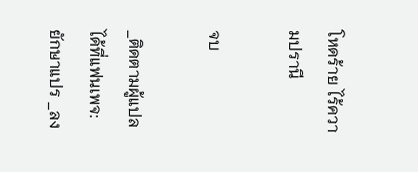โหดร้าย ไร้ความปรานี

จบ

_ติดตามผู้แปลได้ที่แฟนเพจ:ยักษาแปร _ลง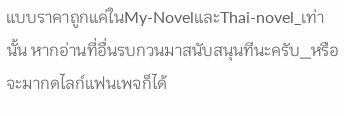แบบราคาถูกแค่ในMy-NovelและThai-novel_เท่านั้น หากอ่านที่อื่นรบกวนมาสนับสนุนทีนะครับ_หรือจะมากดไลก์แฟนเพจก็ได้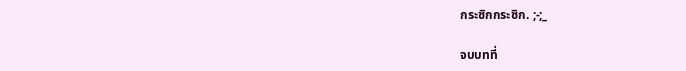กระซิกกระซิก. ;-;_

จบบทที่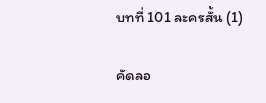บทที่ 101 ละครสั้น (1)

คัดลอ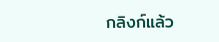กลิงก์แล้ว